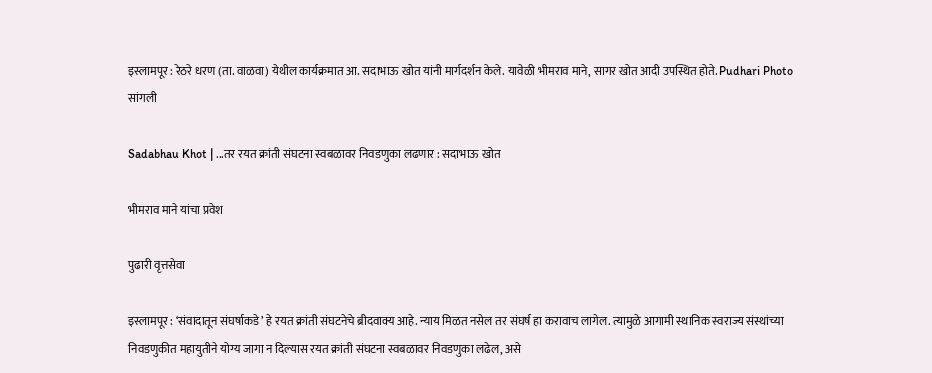इस्लामपूर : रेठरे धरण (ता. वाळवा) येथील कार्यक्रमात आ. सदाभाऊ खोत यांनी मार्गदर्शन केले. यावेळी भीमराव माने, सागर खोत आदी उपस्थित होते. Pudhari Photo
सांगली

Sadabhau Khot | ...तर रयत क्रांती संघटना स्वबळावर निवडणुका लढणार : सदाभाऊ खोत

भीमराव माने यांचा प्रवेश

पुढारी वृत्तसेवा

इस्लामपूर : ‘संवादातून संघर्षाकडे’ हे रयत क्रांती संघटनेचे ब्रीदवाक्य आहे. न्याय मिळत नसेल तर संघर्ष हा करावाच लागेल. त्यामुळे आगामी स्थानिक स्वराज्य संस्थांच्या निवडणुकीत महायुतीने योग्य जागा न दिल्यास रयत क्रांती संघटना स्वबळावर निवडणुका लढेल, असे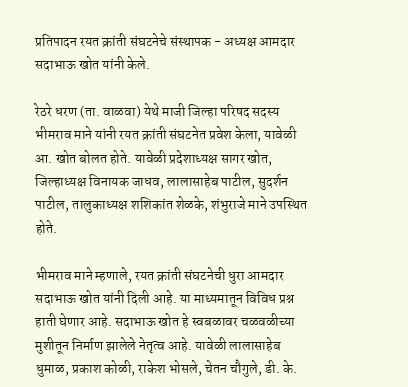प्रतिपादन रयत क्रांती संघटनेचे संस्थापक - अध्यक्ष आमदार सदाभाऊ खोत यांनी केले.

रेठरे धरण (ता. वाळवा) येथे माजी जिल्हा परिषद सदस्य भीमराव माने यांनी रयत क्रांती संघटनेत प्रवेश केला, यावेळी आ. खोत बोलत होते. यावेळी प्रदेशाध्यक्ष सागर खोत, जिल्हाध्यक्ष विनायक जाधव, लालासाहेब पाटील, सुदर्शन पाटील, तालुकाध्यक्ष शशिकांत शेळके, शंभुराजे माने उपस्थित होते.

भीमराव माने म्हणाले, रयत क्रांती संघटनेची धुरा आमदार सदाभाऊ खोत यांनी दिली आहे. या माध्यमातून विविध प्रश्न हाती घेणार आहे. सदाभाऊ खोत हे स्वबळावर चळवळीच्या मुशीतून निर्माण झालेले नेतृत्व आहे. यावेळी लालासाहेब धुमाळ, प्रकाश कोळी, राकेश भोसले, चेतन चौगुले, डी. के.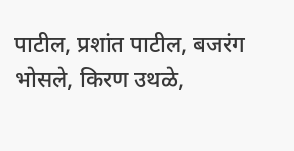पाटील, प्रशांत पाटील, बजरंग भोसले, किरण उथळे,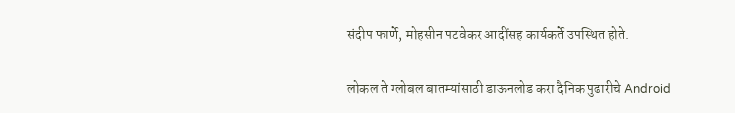संदीप फार्णे, मोहसीन पटवेकर आदींसह कार्यकर्ते उपस्थित होते.

लोकल ते ग्लोबल बातम्यांसाठी डाऊनलोड करा दैनिक पुढारीचे Android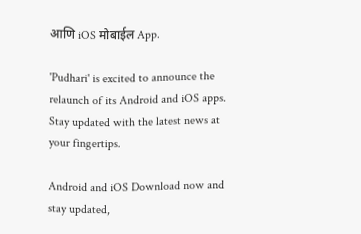आणि iOS मोबाईल App.

'Pudhari' is excited to announce the relaunch of its Android and iOS apps. Stay updated with the latest news at your fingertips.

Android and iOS Download now and stay updated,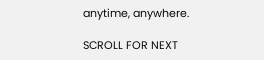anytime, anywhere.

SCROLL FOR NEXT